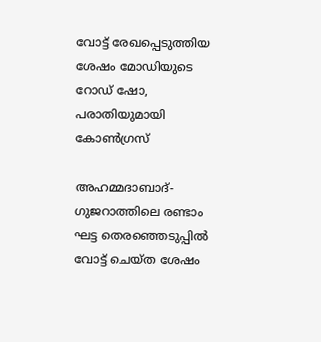വോട്ട് രേഖപ്പെടുത്തിയ ശേഷം മോഡിയുടെ റോഡ് ഷോ, പരാതിയുമായി കോൺഗ്രസ്

അഹമ്മദാബാദ്- ഗുജറാത്തിലെ രണ്ടാം ഘട്ട തെരഞ്ഞെടുപ്പിൽ വോട്ട് ചെയ്ത ശേഷം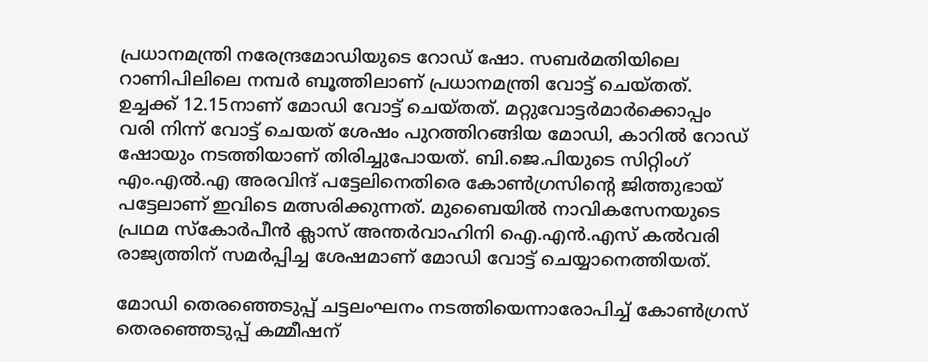പ്രധാനമന്ത്രി നരേന്ദ്രമോഡിയുടെ റോഡ് ഷോ. സബർമതിയിലെ റാണിപിലിലെ നമ്പർ ബൂത്തിലാണ് പ്രധാനമന്ത്രി വോട്ട് ചെയ്തത്. ഉച്ചക്ക് 12.15നാണ് മോഡി വോട്ട് ചെയ്തത്. മറ്റുവോട്ടർമാർക്കൊപ്പം വരി നിന്ന് വോട്ട് ചെയത് ശേഷം പുറത്തിറങ്ങിയ മോഡി, കാറിൽ റോഡ് ഷോയും നടത്തിയാണ് തിരിച്ചുപോയത്. ബി.ജെ.പിയുടെ സിറ്റിംഗ് എം.എൽ.എ അരവിന്ദ് പട്ടേലിനെതിരെ കോൺഗ്രസിന്റെ ജിത്തുഭായ് പട്ടേലാണ് ഇവിടെ മത്സരിക്കുന്നത്. മുബൈയിൽ നാവികസേനയുടെ പ്രഥമ സ്‌കോർപീൻ ക്ലാസ് അന്തർവാഹിനി ഐ.എൻ.എസ് കൽവരി രാജ്യത്തിന് സമർപ്പിച്ച ശേഷമാണ് മോഡി വോട്ട് ചെയ്യാനെത്തിയത്.

മോഡി തെരഞ്ഞെടുപ്പ് ചട്ടലംഘനം നടത്തിയെന്നാരോപിച്ച് കോൺഗ്രസ് തെരഞ്ഞെടുപ്പ് കമ്മീഷന്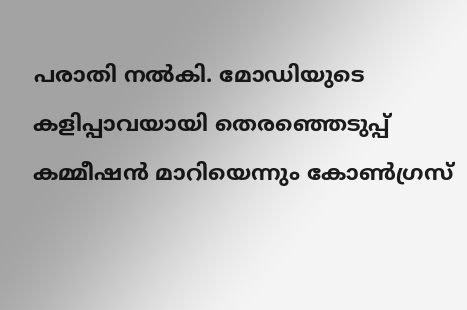പരാതി നൽകി. മോഡിയുടെ കളിപ്പാവയായി തെരഞ്ഞെടുപ്പ് കമ്മീഷൻ മാറിയെന്നും കോൺഗ്രസ്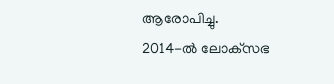ആരോപിച്ചു.
2014-ൽ ലോക്‌സഭ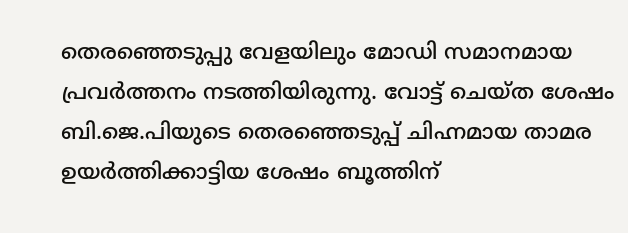തെരഞ്ഞെടുപ്പു വേളയിലും മോഡി സമാനമായ പ്രവർത്തനം നടത്തിയിരുന്നു. വോട്ട് ചെയ്ത ശേഷം ബി.ജെ.പിയുടെ തെരഞ്ഞെടുപ്പ് ചിഹ്നമായ താമര ഉയർത്തിക്കാട്ടിയ ശേഷം ബൂത്തിന്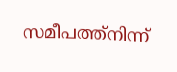സമീപത്ത്‌നിന്ന്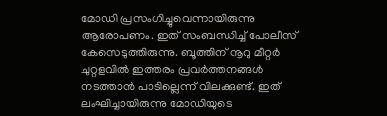മോഡി പ്രസംഗിച്ചുവെന്നായിരുന്നു ആരോപണം. ഇത് സംബന്ധിച്ച് പോലീസ് കേസെടുത്തിരുന്നു. ബൂത്തിന് നൂറു മീറ്റർ ചുറ്റളവിൽ ഇത്തരം പ്രവർത്തനങ്ങൾ നടത്താൻ പാടില്ലെന്ന് വിലക്കുണ്ട്. ഇത് ലംഘിച്ചായിരുന്നു മോഡിയുടെ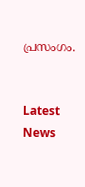പ്രസംഗം.


Latest News